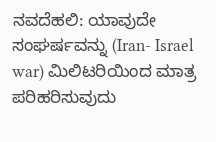ನವದೆಹಲಿ: ಯಾವುದೇ ಸಂಘರ್ಷವನ್ನು (Iran- Israel war) ಮಿಲಿಟರಿಯಿಂದ ಮಾತ್ರ ಪರಿಹರಿಸುವುದು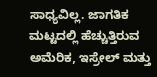ಸಾಧ್ಯವಿಲ್ಲ. ಜಾಗತಿಕ ಮಟ್ಟದಲ್ಲಿ ಹೆಚ್ಚುತ್ತಿರುವ ಅಮೆರಿಕ, ಇಸ್ರೇಲ್ ಮತ್ತು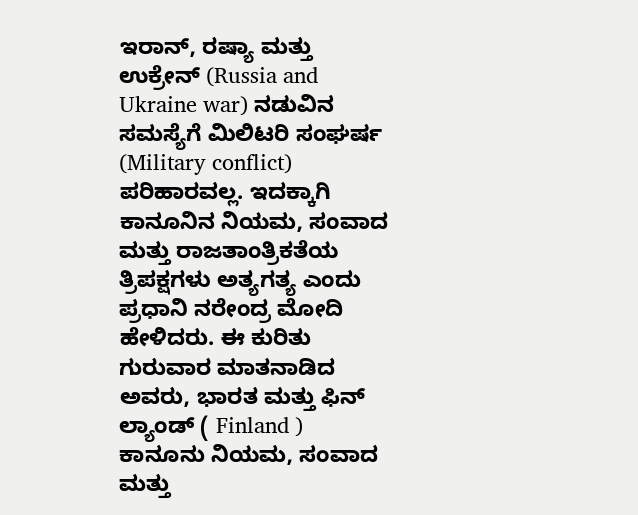ಇರಾನ್, ರಷ್ಯಾ ಮತ್ತು ಉಕ್ರೇನ್ (Russia and Ukraine war) ನಡುವಿನ ಸಮಸ್ಯೆಗೆ ಮಿಲಿಟರಿ ಸಂಘರ್ಷ (Military conflict) ಪರಿಹಾರವಲ್ಲ. ಇದಕ್ಕಾಗಿ ಕಾನೂನಿನ ನಿಯಮ, ಸಂವಾದ ಮತ್ತು ರಾಜತಾಂತ್ರಿಕತೆಯ ತ್ರಿಪಕ್ಷಗಳು ಅತ್ಯಗತ್ಯ ಎಂದು ಪ್ರಧಾನಿ ನರೇಂದ್ರ ಮೋದಿ ಹೇಳಿದರು. ಈ ಕುರಿತು ಗುರುವಾರ ಮಾತನಾಡಿದ ಅವರು, ಭಾರತ ಮತ್ತು ಫಿನ್ ಲ್ಯಾಂಡ್ ( Finland ) ಕಾನೂನು ನಿಯಮ, ಸಂವಾದ ಮತ್ತು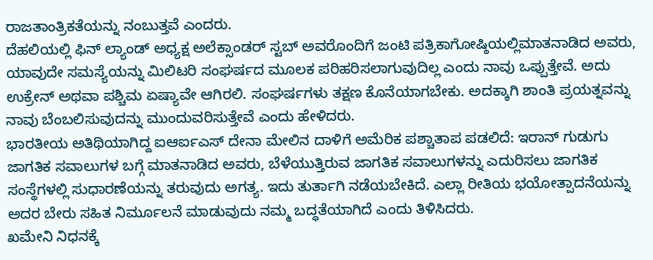ರಾಜತಾಂತ್ರಿಕತೆಯನ್ನು ನಂಬುತ್ತವೆ ಎಂದರು.
ದೆಹಲಿಯಲ್ಲಿ ಫಿನ್ ಲ್ಯಾಂಡ್ ಅಧ್ಯಕ್ಷ ಅಲೆಕ್ಸಾಂಡರ್ ಸ್ಟಬ್ ಅವರೊಂದಿಗೆ ಜಂಟಿ ಪತ್ರಿಕಾಗೋಷ್ಠಿಯಲ್ಲಿಮಾತನಾಡಿದ ಅವರು, ಯಾವುದೇ ಸಮಸ್ಯೆಯನ್ನು ಮಿಲಿಟರಿ ಸಂಘರ್ಷದ ಮೂಲಕ ಪರಿಹರಿಸಲಾಗುವುದಿಲ್ಲ ಎಂದು ನಾವು ಒಪ್ಪುತ್ತೇವೆ. ಅದು ಉಕ್ರೇನ್ ಅಥವಾ ಪಶ್ಚಿಮ ಏಷ್ಯಾವೇ ಆಗಿರಲಿ. ಸಂಘರ್ಷಗಳು ತಕ್ಷಣ ಕೊನೆಯಾಗಬೇಕು. ಅದಕ್ಕಾಗಿ ಶಾಂತಿ ಪ್ರಯತ್ನವನ್ನು ನಾವು ಬೆಂಬಲಿಸುವುದನ್ನು ಮುಂದುವರಿಸುತ್ತೇವೆ ಎಂದು ಹೇಳಿದರು.
ಭಾರತೀಯ ಅತಿಥಿಯಾಗಿದ್ದ ಐಆರ್ಐಎಸ್ ದೇನಾ ಮೇಲಿನ ದಾಳಿಗೆ ಅಮೆರಿಕ ಪಶ್ಚಾತಾಪ ಪಡಲಿದೆ: ಇರಾನ್ ಗುಡುಗು
ಜಾಗತಿಕ ಸವಾಲುಗಳ ಬಗ್ಗೆ ಮಾತನಾಡಿದ ಅವರು, ಬೆಳೆಯುತ್ತಿರುವ ಜಾಗತಿಕ ಸವಾಲುಗಳನ್ನು ಎದುರಿಸಲು ಜಾಗತಿಕ ಸಂಸ್ಥೆಗಳಲ್ಲಿ ಸುಧಾರಣೆಯನ್ನು ತರುವುದು ಅಗತ್ಯ. ಇದು ತುರ್ತಾಗಿ ನಡೆಯಬೇಕಿದೆ. ಎಲ್ಲಾ ರೀತಿಯ ಭಯೋತ್ಪಾದನೆಯನ್ನು ಅದರ ಬೇರು ಸಹಿತ ನಿರ್ಮೂಲನೆ ಮಾಡುವುದು ನಮ್ಮ ಬದ್ಧತೆಯಾಗಿದೆ ಎಂದು ತಿಳಿಸಿದರು.
ಖಮೇನಿ ನಿಧನಕ್ಕೆ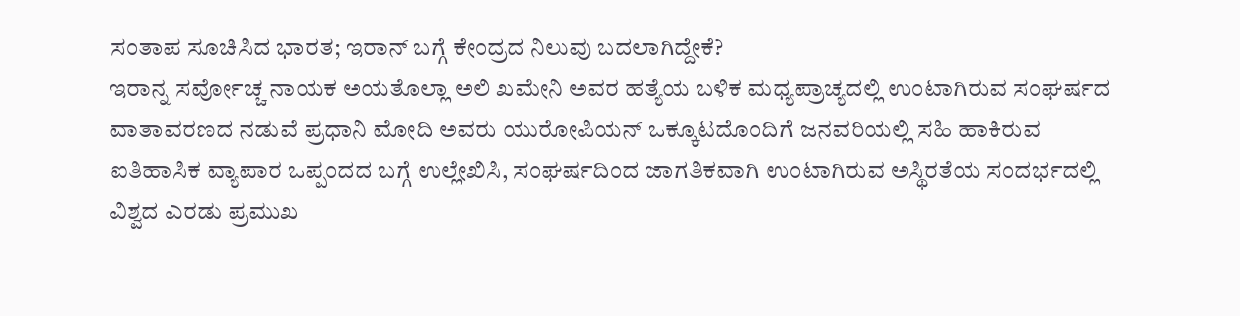ಸಂತಾಪ ಸೂಚಿಸಿದ ಭಾರತ; ಇರಾನ್ ಬಗ್ಗೆ ಕೇಂದ್ರದ ನಿಲುವು ಬದಲಾಗಿದ್ದೇಕೆ?
ಇರಾನ್ನ ಸರ್ವೋಚ್ಚ ನಾಯಕ ಅಯತೊಲ್ಲಾ ಅಲಿ ಖಮೇನಿ ಅವರ ಹತ್ಯೆಯ ಬಳಿಕ ಮಧ್ಯಪ್ರಾಚ್ಯದಲ್ಲಿ ಉಂಟಾಗಿರುವ ಸಂಘರ್ಷದ ವಾತಾವರಣದ ನಡುವೆ ಪ್ರಧಾನಿ ಮೋದಿ ಅವರು ಯುರೋಪಿಯನ್ ಒಕ್ಕೂಟದೊಂದಿಗೆ ಜನವರಿಯಲ್ಲಿ ಸಹಿ ಹಾಕಿರುವ ಐತಿಹಾಸಿಕ ವ್ಯಾಪಾರ ಒಪ್ಪಂದದ ಬಗ್ಗೆ ಉಲ್ಲೇಖಿಸಿ, ಸಂಘರ್ಷದಿಂದ ಜಾಗತಿಕವಾಗಿ ಉಂಟಾಗಿರುವ ಅಸ್ಥಿರತೆಯ ಸಂದರ್ಭದಲ್ಲಿ ವಿಶ್ವದ ಎರಡು ಪ್ರಮುಖ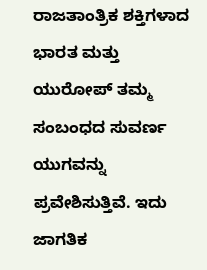ರಾಜತಾಂತ್ರಿಕ ಶಕ್ತಿಗಳಾದ ಭಾರತ ಮತ್ತು ಯುರೋಪ್ ತಮ್ಮ ಸಂಬಂಧದ ಸುವರ್ಣ ಯುಗವನ್ನು ಪ್ರವೇಶಿಸುತ್ತಿವೆ. ಇದು ಜಾಗತಿಕ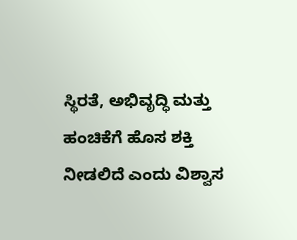ಸ್ಥಿರತೆ, ಅಭಿವೃದ್ಧಿ ಮತ್ತು ಹಂಚಿಕೆಗೆ ಹೊಸ ಶಕ್ತಿ ನೀಡಲಿದೆ ಎಂದು ವಿಶ್ವಾಸ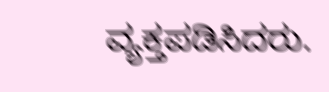ವ್ಯಕ್ತಪಡಿಸಿದರು.